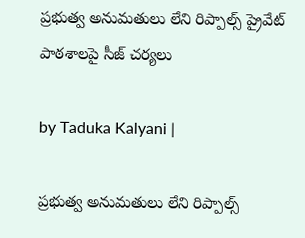ప్రభుత్వ అనుమతులు లేని రిప్పాల్స్ ప్రైవేట్ పాఠశాలపై సీజ్ చర్యలు

by Taduka Kalyani |

ప్రభుత్వ అనుమతులు లేని రిప్పాల్స్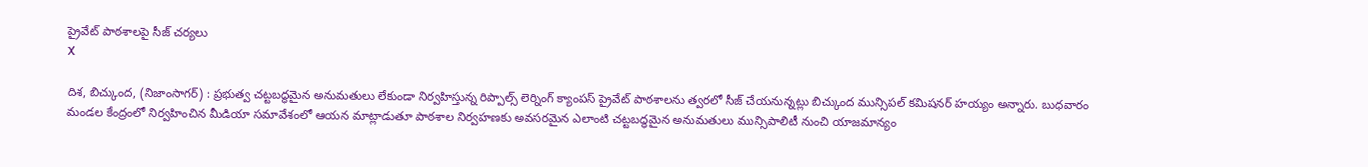ప్రైవేట్ పాఠశాలపై సీజ్ చర్యలు
X

దిశ, బిచ్కుంద, (నిజాంసాగర్) : ప్రభుత్వ చట్టబద్ధమైన అనుమతులు లేకుండా నిర్వహిస్తున్న రిప్పాల్స్ లెర్నింగ్ క్యాంపస్ ప్రైవేట్ పాఠశాలను త్వరలో సీజ్ చేయనున్నట్లు బిచ్కుంద మున్సిపల్ కమిషనర్ హయ్యం అన్నారు. బుధవారం మండల కేంద్రంలో నిర్వహించిన మీడియా సమావేశంలో ఆయన మాట్లాడుతూ పాఠశాల నిర్వహణకు అవసరమైన ఎలాంటి చట్టబద్ధమైన అనుమతులు మున్సిపాలిటీ నుంచి యాజమాన్యం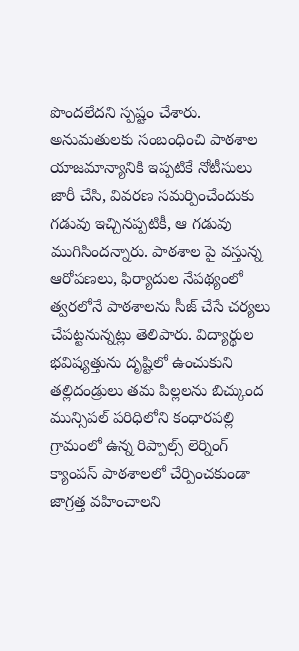పొందలేదని స్పష్టం చేశారు. అనుమతులకు సంబంధించి పాఠశాల యాజమాన్యానికి ఇప్పటికే నోటీసులు జారీ చేసి, వివరణ సమర్పించేందుకు గడువు ఇచ్చినప్పటికీ, ఆ గడువు ముగిసిందన్నారు. పాఠశాల పై వస్తున్న ఆరోపణలు, ఫిర్యాదుల నేపథ్యంలో త్వరలోనే పాఠశాలను సీజ్ చేసే చర్యలు చేపట్టనున్నట్లు తెలిపారు. విద్యార్థుల భవిష్యత్తును దృష్టిలో ఉంచుకుని తల్లిదండ్రులు తమ పిల్లలను బిచ్కుంద మున్సిపల్ పరిధిలోని కంధారపల్లి గ్రామంలో ఉన్న రిప్పాల్స్ లెర్నింగ్ క్యాంపస్ పాఠశాలలో చేర్పించకుండా జాగ్రత్త వహించాలని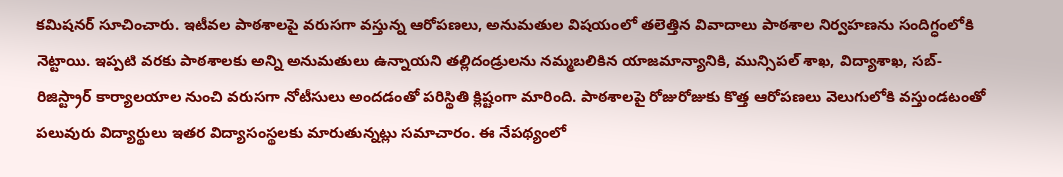కమిషనర్ సూచించారు. ఇటీవల పాఠశాలపై వరుసగా వస్తున్న ఆరోపణలు, అనుమతుల విషయంలో తలెత్తిన వివాదాలు పాఠశాల నిర్వహణను సందిగ్ధంలోకి నెట్టాయి. ఇప్పటి వరకు పాఠశాలకు అన్ని అనుమతులు ఉన్నాయని తల్లిదండ్రులను నమ్మబలికిన యాజమాన్యానికి, మున్సిపల్ శాఖ, విద్యాశాఖ, సబ్-రిజిస్ట్రార్ కార్యాలయాల నుంచి వరుసగా నోటీసులు అందడంతో పరిస్థితి క్లిష్టంగా మారింది. పాఠశాలపై రోజురోజుకు కొత్త ఆరోపణలు వెలుగులోకి వస్తుండటంతో పలువురు విద్యార్థులు ఇతర విద్యాసంస్థలకు మారుతున్నట్లు సమాచారం. ఈ నేపథ్యంలో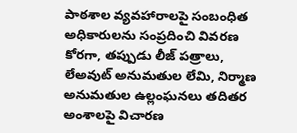పాఠశాల వ్యవహారాలపై సంబంధిత అధికారులను సంప్రదించి వివరణ కోరగా, తప్పుడు లీజ్ పత్రాలు, లేఅవుట్ అనుమతుల లేమి, నిర్మాణ అనుమతుల ఉల్లంఘనలు తదితర అంశాలపై విచారణ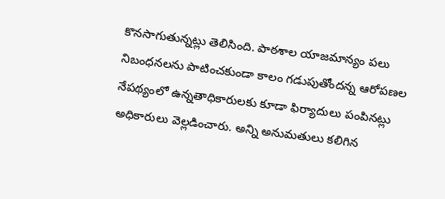కొనసాగుతున్నట్లు తెలిసింది. పాఠశాల యాజమాన్యం పలు నిబంధనలను పాటించకుండా కాలం గడుపుతోందన్న ఆరోపణల నేపథ్యంలో ఉన్నతాధికారులకు కూడా ఫిర్యాదులు పంపినట్లు అధికారులు వెల్లడించారు. అన్ని అనుమతులు కలిగిన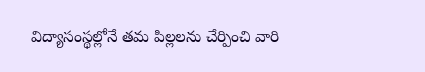విద్యాసంస్థల్లోనే తమ పిల్లలను చేర్పించి వారి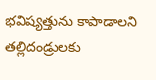భవిష్యత్తును కాపాడాలని తల్లిదండ్రులకు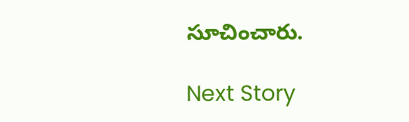సూచించారు.

Next Story